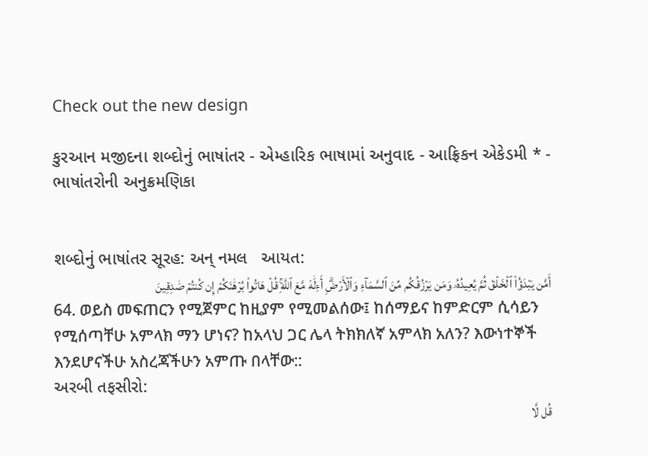Check out the new design

કુરઆન મજીદના શબ્દોનું ભાષાંતર - એમ્હારિક ભાષામાં અનુવાદ - આફ્રિકન એકેડમી * - ભાષાંતરોની અનુક્રમણિકા


શબ્દોનું ભાષાંતર સૂરહ: અન્ નમલ   આયત:
أَمَّن يَبۡدَؤُاْ ٱلۡخَلۡقَ ثُمَّ يُعِيدُهُۥ وَمَن يَرۡزُقُكُم مِّنَ ٱلسَّمَآءِ وَٱلۡأَرۡضِۗ أَءِلَٰهٞ مَّعَ ٱللَّهِۚ قُلۡ هَاتُواْ بُرۡهَٰنَكُمۡ إِن كُنتُمۡ صَٰدِقِينَ
64. ወይስ መፍጠርን የሚጀምር ከዚያም የሚመልሰው፤ ከሰማይና ከምድርም ሲሳይን የሚሰጣቸሁ አምላክ ማን ሆነና? ከአላህ ጋር ሌላ ትክክለኛ አምላክ አለን? እውነተኞች እንደሆናችሁ አስረጃችሁን አምጡ በላቸው::
અરબી તફસીરો:
قُل لَّا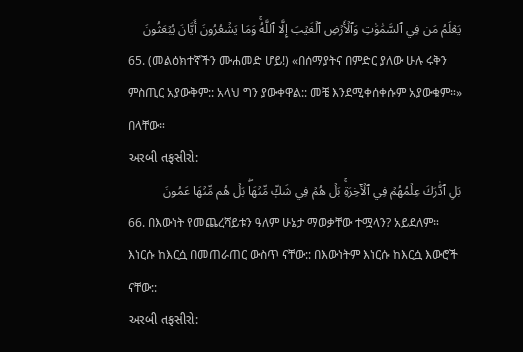يَعۡلَمُ مَن فِي ٱلسَّمَٰوَٰتِ وَٱلۡأَرۡضِ ٱلۡغَيۡبَ إِلَّا ٱللَّهُۚ وَمَا يَشۡعُرُونَ أَيَّانَ يُبۡعَثُونَ
65. (መልዕክተኛችን ሙሐመድ ሆይ!) «በሰማያትና በምድር ያለው ሁሉ ሩቅን ምስጢር አያውቅም:: አላህ ግን ያውቀዋል:: መቼ እንደሚቀሰቀሱም አያውቁም።» በላቸው።
અરબી તફસીરો:
بَلِ ٱدَّٰرَكَ عِلۡمُهُمۡ فِي ٱلۡأٓخِرَةِۚ بَلۡ هُمۡ فِي شَكّٖ مِّنۡهَاۖ بَلۡ هُم مِّنۡهَا عَمُونَ
66. በእውነት የመጨረሻይቱን ዓለም ሁኔታ ማወቃቸው ተሟላን? አይደለም። እነርሱ ከእርሷ በመጠራጠር ውስጥ ናቸው:: በእውነትም እነርሱ ከእርሷ እውሮች ናቸው::
અરબી તફસીરો: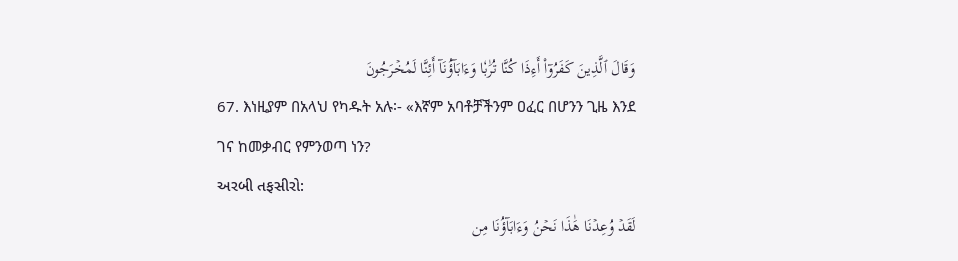وَقَالَ ٱلَّذِينَ كَفَرُوٓاْ أَءِذَا كُنَّا تُرَٰبٗا وَءَابَآؤُنَآ أَئِنَّا لَمُخۡرَجُونَ
67. እነዚያም በአላህ የካዱት አሉ፡- «እኛም አባቶቻችንም ዐፈር በሆንን ጊዜ እንደ ገና ከመቃብር የምንወጣ ነን?
અરબી તફસીરો:
لَقَدۡ وُعِدۡنَا هَٰذَا نَحۡنُ وَءَابَآؤُنَا مِن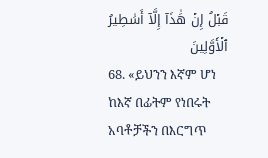قَبۡلُ إِنۡ هَٰذَآ إِلَّآ أَسَٰطِيرُ ٱلۡأَوَّلِينَ
68. «ይህንን እኛም ሆነ ከእኛ በፊትም የነበሩት አባቶቻችን በእርግጥ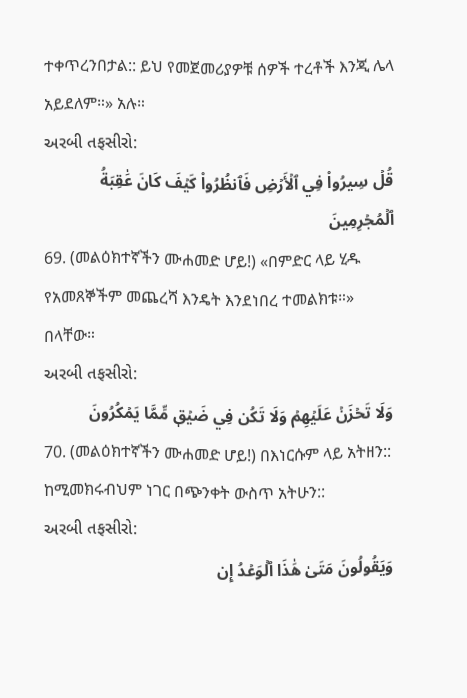ተቀጥረንበታል:: ይህ የመጀመሪያዎቹ ሰዎች ተረቶች እንጂ ሌላ አይደለም።» አሉ።
અરબી તફસીરો:
قُلۡ سِيرُواْ فِي ٱلۡأَرۡضِ فَٱنظُرُواْ كَيۡفَ كَانَ عَٰقِبَةُ ٱلۡمُجۡرِمِينَ
69. (መልዕክተኛችን ሙሐመድ ሆይ!) «በምድር ላይ ሂዱ የአመጸኞችም መጨረሻ እንዴት እንደነበረ ተመልክቱ።» በላቸው።
અરબી તફસીરો:
وَلَا تَحۡزَنۡ عَلَيۡهِمۡ وَلَا تَكُن فِي ضَيۡقٖ مِّمَّا يَمۡكُرُونَ
70. (መልዕክተኛችን ሙሐመድ ሆይ!) በእነርሱም ላይ አትዘን:: ከሚመክሩብህም ነገር በጭንቀት ውስጥ አትሁን::
અરબી તફસીરો:
وَيَقُولُونَ مَتَىٰ هَٰذَا ٱلۡوَعۡدُ إِن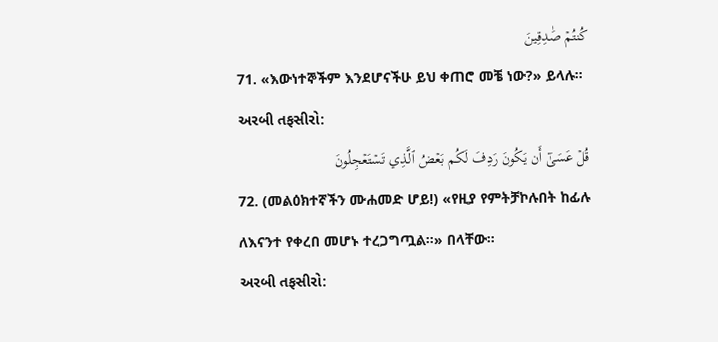كُنتُمۡ صَٰدِقِينَ
71. «እውነተኞችም እንደሆናችሁ ይህ ቀጠሮ መቼ ነው?» ይላሉ።
અરબી તફસીરો:
قُلۡ عَسَىٰٓ أَن يَكُونَ رَدِفَ لَكُم بَعۡضُ ٱلَّذِي تَسۡتَعۡجِلُونَ
72. (መልዕክተኛችን ሙሐመድ ሆይ!) «የዚያ የምትቻኮሉበት ከፊሉ ለእናንተ የቀረበ መሆኑ ተረጋግጧል።» በላቸው።
અરબી તફસીરો: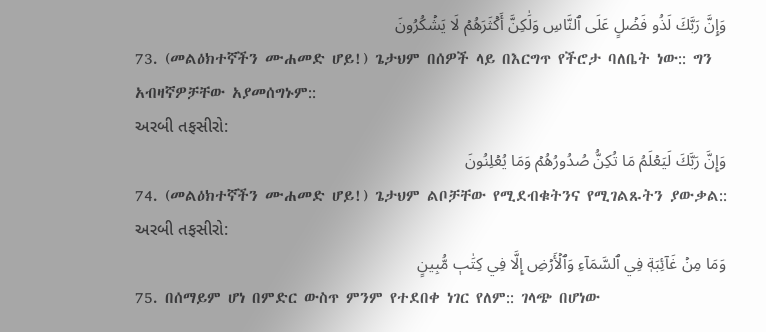وَإِنَّ رَبَّكَ لَذُو فَضۡلٍ عَلَى ٱلنَّاسِ وَلَٰكِنَّ أَكۡثَرَهُمۡ لَا يَشۡكُرُونَ
73. (መልዕክተኛችን ሙሐመድ ሆይ!) ጌታህም በሰዎች ላይ በእርግጥ የችሮታ ባለቤት ነው:: ግን አብዛኛዎቻቸው አያመሰግኑም::
અરબી તફસીરો:
وَإِنَّ رَبَّكَ لَيَعۡلَمُ مَا تُكِنُّ صُدُورُهُمۡ وَمَا يُعۡلِنُونَ
74. (መልዕክተኛችን ሙሐመድ ሆይ!) ጌታህም ልቦቻቸው የሚደብቁትንና የሚገልጹትን ያውቃል::
અરબી તફસીરો:
وَمَا مِنۡ غَآئِبَةٖ فِي ٱلسَّمَآءِ وَٱلۡأَرۡضِ إِلَّا فِي كِتَٰبٖ مُّبِينٍ
75. በሰማይም ሆነ በምድር ውስጥ ምንም የተደበቀ ነገር የለም:: ገላጭ በሆነው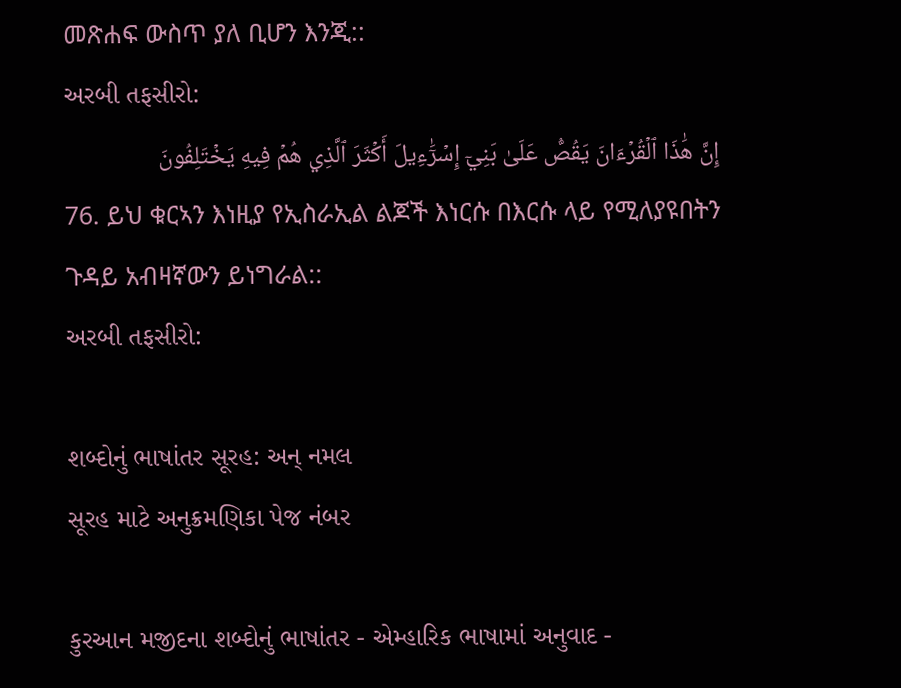መጽሐፍ ውስጥ ያለ ቢሆን እንጂ::
અરબી તફસીરો:
إِنَّ هَٰذَا ٱلۡقُرۡءَانَ يَقُصُّ عَلَىٰ بَنِيٓ إِسۡرَٰٓءِيلَ أَكۡثَرَ ٱلَّذِي هُمۡ فِيهِ يَخۡتَلِفُونَ
76. ይህ ቁርኣን እነዚያ የኢስራኢል ልጆች እነርሱ በእርሱ ላይ የሚለያዩበትን ጉዳይ አብዛኛውን ይነግራል::
અરબી તફસીરો:

શબ્દોનું ભાષાંતર સૂરહ: અન્ નમલ
સૂરહ માટે અનુક્રમણિકા પેજ નંબર

કુરઆન મજીદના શબ્દોનું ભાષાંતર - એમ્હારિક ભાષામાં અનુવાદ -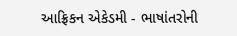આફ્રિકન એકેડમી - ભાષાંતરોની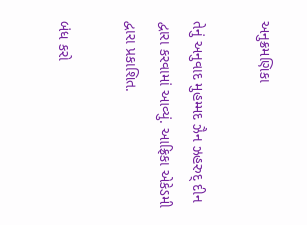અનુક્રમણિકા

તેનું અનુવાદ મુહમ્મદ ઝૈન ઝહરુદ્ દીન દ્વારા કરવામાં આવ્યું. આફ્રિકા એકેડમી દ્વારા પ્રકાશિત.

બંધ કરો